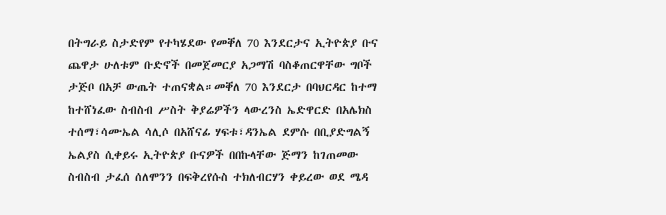በትግራይ ስታድየም የተካሄደው የመቐለ 70 እንደርታና ኢትዮጵያ ቡና ጨዋታ ሁለቱም ቡድኖች በመጀመርያ አጋማሽ ባስቆጠርዋቸው ግቦች ታጅቦ በአቻ ውጤት ተጠናቋል።መቐለ 70 እንደርታ በባህርዳር ከተማ ከተሸነፈው ስብስብ ሥስት ቅያሬዎችን ላውረንስ ኤድዋርድ በአሌክስ ተሰማ፣ሳሙኤል ሳሊሶ በአሸናፊ ሃፍቱ፣ዳንኤል ደምሱ በቢያድግልኝ ኤልያስ ሲቀይሩ ኢትዮጵያ ቡናዎች በበኩላቸው ጅማን ከገጠመው ስብስብ ታፈሰ ሰለሞንን በፍቅረየሱስ ተክለብርሃን ቀይረው ወደ ሜዳ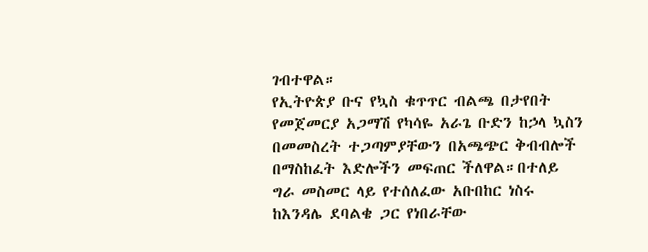ገብተዋል።
የኢትዮጵያ ቡና የኳስ ቁጥጥር ብልጫ በታየበት የመጀመርያ አጋማሽ የካሳዬ አራጌ ቡድን ከኃላ ኳስን በመመስረት ተጋጣምያቸውን በአጫጭር ቅብብሎች በማስከፈት እድሎችን መፍጠር ችለዋል።በተለይ ግራ መስመር ላይ የተሰለፈው አቡበከር ነስሩ ከእንዳሌ ደባልቄ ጋር የነበራቸው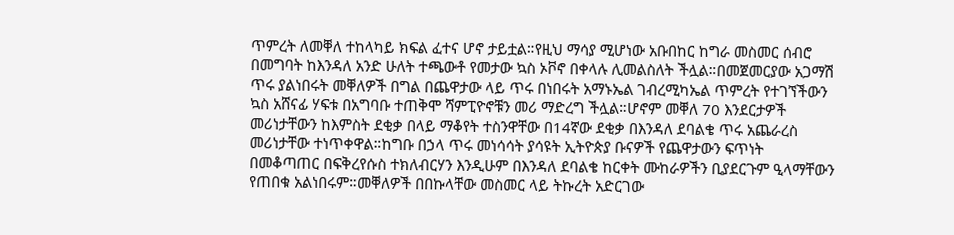ጥምረት ለመቐለ ተከላካይ ክፍል ፈተና ሆኖ ታይቷል።የዚህ ማሳያ ሚሆነው አቡበከር ከግራ መስመር ሰብሮ በመግባት ከእንዳለ አንድ ሁለት ተጫውቶ የመታው ኳስ ኦቮኖ በቀላሉ ሊመልስለት ችሏል።በመጀመርያው አጋማሽ ጥሩ ያልነበሩት መቐለዎች በግል በጨዋታው ላይ ጥሩ በነበሩት አማኑኤል ገብረሚካኤል ጥምረት የተገኘችውን ኳስ አሸናፊ ሃፍቱ በአግባቡ ተጠቅሞ ሻምፒዮኖቹን መሪ ማድረግ ችሏል።ሆኖም መቐለ 70 እንደርታዎች መሪነታቸውን ከእምስት ደቂቃ በላይ ማቆየት ተስንዋቸው በ14ኛው ደቂቃ በእንዳለ ደባልቄ ጥሩ አጨራረስ መሪነታቸው ተነጥቀዋል።ከግቡ በኃላ ጥሩ መነሳሳት ያሳዩት ኢትዮጵያ ቡናዎች የጨዋታውን ፍጥነት በመቆጣጠር በፍቅረየሱስ ተክለብርሃን እንዲሁም በእንዳለ ደባልቄ ከርቀት ሙከራዎችን ቢያደርጉም ዒላማቸውን የጠበቁ አልነበሩም።መቐለዎች በበኩላቸው መስመር ላይ ትኩረት አድርገው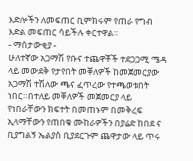እድሎችን ለመፍጠር ቢምክሩም የጠራ የግብ እድል መፍጠር ሳይችሉ ቀርተዋል።
- ማሰታውቂያ -
ሁለተኛው አጋማሽ የቡና ተጨዋቾች ተደጋጋሚ ሜዳ ላይ መውደቅ የታየበት መቐለዎች ከመጀመርያው አጋማሽ ተሽለው ጫና ፈጥረው የተጫወቱበት ነበር።በተለይ መቐለዎች መጀመርያ ላይ የነበራቸውን ክፍተት በመጠኑም በመቅረፍ ኢላማቸውን የጠበቁ ሙከራዎችን በያሬድ ከበደ ና ቢያግልኝ ኤልያስ ቢያደርጉም ጨዋታው ላይ ጥሩ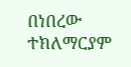በነበረው ተክለማርያም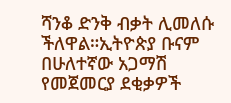ሻንቆ ድንቅ ብቃት ሊመለሱ ችለዋል።ኢትዮጵያ ቡናም በሁለተኛው አጋማሽ የመጀመርያ ደቂቃዎች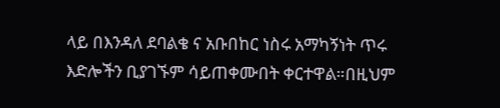ላይ በእንዳለ ደባልቄ ና አቡበከር ነስሩ አማካኝነት ጥሩ እድሎችን ቢያገኙም ሳይጠቀሙበት ቀርተዋል።በዚህም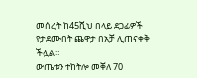መሰረት ከ45ሺህ በላይ ደጋፊዎች የታደሙበት ጨዋታ በአቻ ሊጠናቀቅ ችሏል።
ውጤቱን ተከትሎ መቐለ 70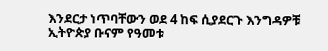እንደርታ ነጥባቸውን ወደ 4 ከፍ ሲያደርጉ እንግዳዎቹ ኢትዮጵያ ቡናም የዓመቱ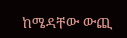ከሜዳቸው ውጪ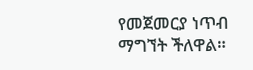የመጀመርያ ነጥብ ማግኘት ችለዋል።